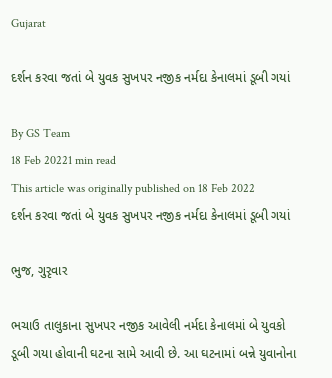Gujarat

દર્શન કરવા જતાં બે યુવક સુખપર નજીક નર્મદા કેનાલમાં ડૂબી ગયાં

By GS Team
18 Feb 20221 min read
This article was originally published on 18 Feb 2022
દર્શન કરવા જતાં બે યુવક સુખપર નજીક નર્મદા કેનાલમાં ડૂબી ગયાં

ભુજ, ગુરૃવાર

ભચાઉ તાલુકાના સુખપર નજીક આવેલી નર્મદા કેનાલમાં બે યુવકો ડૂબી ગયા હોવાની ઘટના સામે આવી છે. આ ઘટનામાં બન્ને યુવાનોના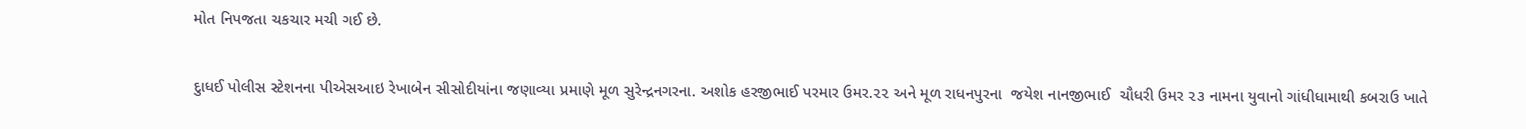મોત નિપજતા ચકચાર મચી ગઈ છે.

દુાધઈ પોલીસ સ્ટેશનના પીએસઆઇ રેખાબેન સીસોદીયાંના જણાવ્યા પ્રમાણે મૂળ સુરેન્દ્રનગરના. અશોક હરજીભાઈ પરમાર ઉમર.૨૨ અને મૂળ રાધનપુરના  જયેશ નાનજીભાઈ  ચૌધરી ઉમર ૨૩ નામના યુવાનો ગાંધીધામાથી કબરાઉ ખાતે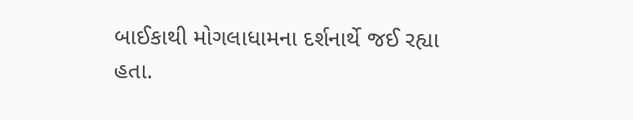બાઈકાથી મોગલાધામના દર્શનાર્થે જઈ રહ્યા હતા.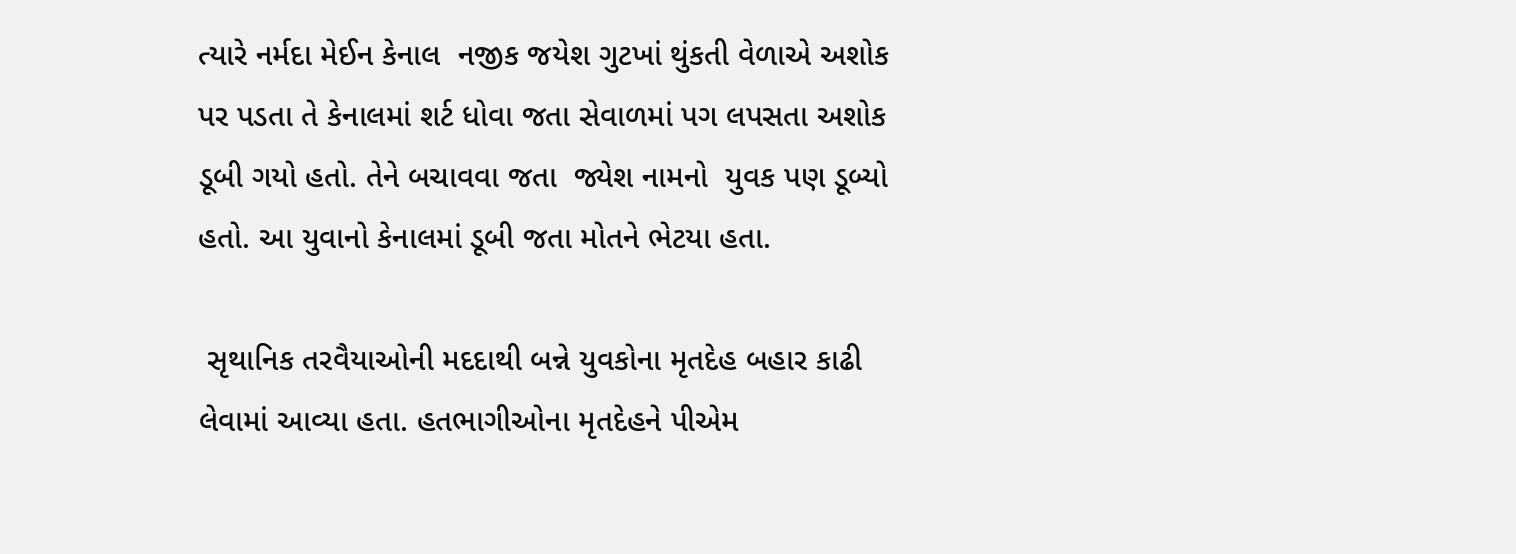ત્યારે નર્મદા મેઈન કેનાલ  નજીક જયેશ ગુટખાં થુંકતી વેળાએ અશોક પર પડતા તે કેનાલમાં શર્ટ ધોવા જતા સેવાળમાં પગ લપસતા અશોક ડૂબી ગયો હતો. તેને બચાવવા જતા  જ્યેશ નામનો  યુવક પણ ડૂબ્યો હતો. આ યુવાનો કેનાલમાં ડૂબી જતા મોતને ભેટયા હતા.

 સૃથાનિક તરવૈયાઓની મદદાથી બન્ને યુવકોના મૃતદેહ બહાર કાઢી લેવામાં આવ્યા હતા. હતભાગીઓના મૃતદેહને પીએમ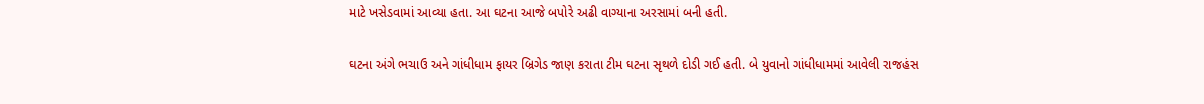માટે ખસેડવામાં આવ્યા હતા. આ ઘટના આજે બપોરે અઢી વાગ્યાના અરસામાં બની હતી.

ઘટના અંગે ભચાઉ અને ગાંધીધામ ફાયર બ્રિગેડ જાણ કરાતા ટીમ ઘટના સૃથળે દોડી ગઈ હતી. બે યુવાનો ગાંધીધામમાં આવેલી રાજહંસ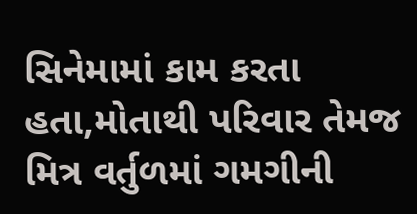સિનેમામાં કામ કરતા હતા,મોતાથી પરિવાર તેમજ મિત્ર વર્તુળમાં ગમગીની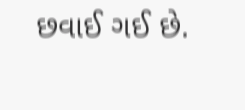છવાઈ ગઈ છે.